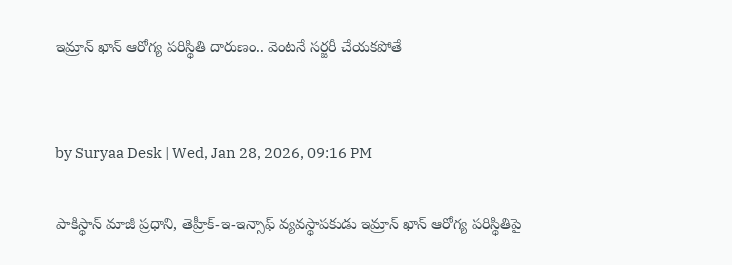ఇమ్రాన్ ఖాన్ ఆరోగ్య పరిస్థితి దారుణం.. వెంటనే సర్జరీ చేయకపోతే


by Suryaa Desk | Wed, Jan 28, 2026, 09:16 PM

పాకిస్థాన్ మాజీ ప్రధాని, తెహ్రీక్-ఇ-ఇన్సాఫ్ వ్యవస్థాపకుడు ఇమ్రాన్ ఖాన్ ఆరోగ్య పరిస్థితిపై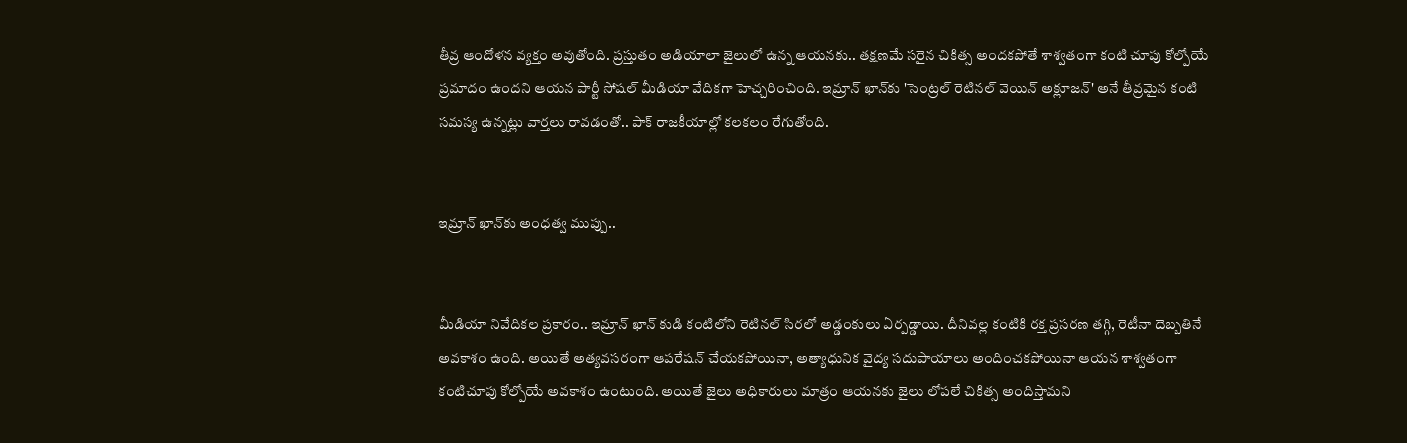తీవ్ర ఆందోళన వ్యక్తం అవుతోంది. ప్రస్తుతం అడియాలా జైలులో ఉన్న ఆయనకు.. తక్షణమే సరైన చికిత్స అందకపోతే శాశ్వతంగా కంటి చూపు కోల్పోయే ప్రమాదం ఉందని ఆయన పార్టీ సోషల్ మీడియా వేదికగా హెచ్చరించింది. ఇమ్రాన్ ఖాన్‌కు 'సెంట్రల్ రెటినల్ వెయిన్ అక్లూజన్' అనే తీవ్రమైన కంటి సమస్య ఉన్నట్లు వార్తలు రావడంతో.. పాక్ రాజకీయాల్లో కలకలం రేగుతోంది.


ఇమ్రాన్ ఖాన్‌కు అంధత్వ ముప్పు..


మీడియా నివేదికల ప్రకారం.. ఇమ్రాన్ ఖాన్ కుడి కంటిలోని రెటినల్ సిరలో అడ్డంకులు ఏర్పడ్డాయి. దీనివల్ల కంటికి రక్త ప్రసరణ తగ్గి, రెటీనా దెబ్బతినే అవకాశం ఉంది. అయితే అత్యవసరంగా ఆపరేషన్ చేయకపోయినా, అత్యాధునిక వైద్య సదుపాయాలు అందించకపోయినా ఆయన శాశ్వతంగా కంటిచూపు కోల్పోయే అవకాశం ఉంటుంది. అయితే జైలు అధికారులు మాత్రం ఆయనకు జైలు లోపలే చికిత్స అందిస్తామని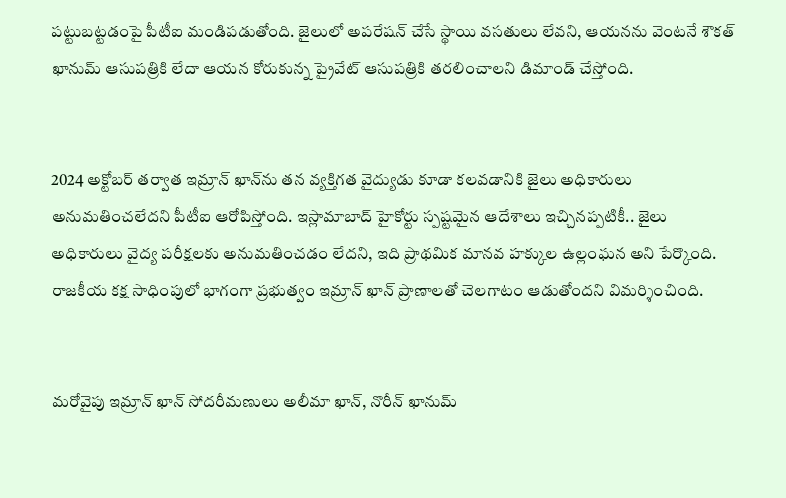పట్టుబట్టడంపై పీటీఐ మండిపడుతోంది. జైలులో అపరేషన్ చేసే స్థాయి వసతులు లేవని, ఆయనను వెంటనే శౌకత్ ఖానుమ్ ఆసుపత్రికి లేదా ఆయన కోరుకున్న ప్రైవేట్ ఆసుపత్రికి తరలించాలని డిమాండ్ చేస్తోంది.


2024 అక్టోబర్ తర్వాత ఇమ్రాన్ ఖాన్‌ను తన వ్యక్తిగత వైద్యుడు కూడా కలవడానికి జైలు అధికారులు అనుమతించలేదని పీటీఐ ఆరోపిస్తోంది. ఇస్లామాబాద్ హైకోర్టు స్పష్టమైన ఆదేశాలు ఇచ్చినప్పటికీ.. జైలు అధికారులు వైద్య పరీక్షలకు అనుమతించడం లేదని, ఇది ప్రాథమిక మానవ హక్కుల ఉల్లంఘన అని పేర్కొంది. రాజకీయ కక్ష సాధింపులో భాగంగా ప్రభుత్వం ఇమ్రాన్ ఖాన్ ప్రాణాలతో చెలగాటం ఆడుతోందని విమర్శించింది.


మరోవైపు ఇమ్రాన్ ఖాన్ సోదరీమణులు అలీమా ఖాన్, నొరీన్ ఖానుమ్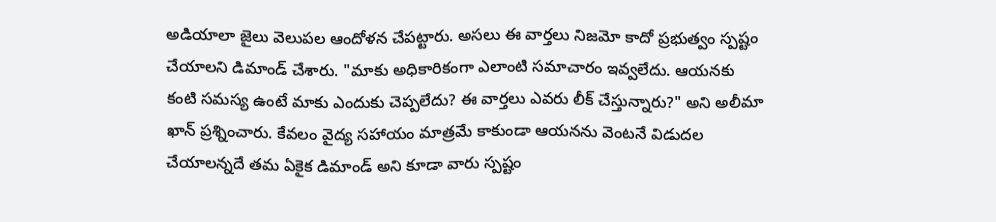అడియాలా జైలు వెలుపల ఆందోళన చేపట్టారు. అసలు ఈ వార్తలు నిజమో కాదో ప్రభుత్వం స్పష్టం చేయాలని డిమాండ్ చేశారు. "మాకు అధికారికంగా ఎలాంటి సమాచారం ఇవ్వలేదు. ఆయనకు కంటి సమస్య ఉంటే మాకు ఎందుకు చెప్పలేదు? ఈ వార్తలు ఎవరు లీక్ చేస్తున్నారు?" అని అలీమా ఖాన్ ప్రశ్నించారు. కేవలం వైద్య సహాయం మాత్రమే కాకుండా ఆయనను వెంటనే విడుదల చేయాలన్నదే తమ ఏకైక డిమాండ్ అని కూడా వారు స్పష్టం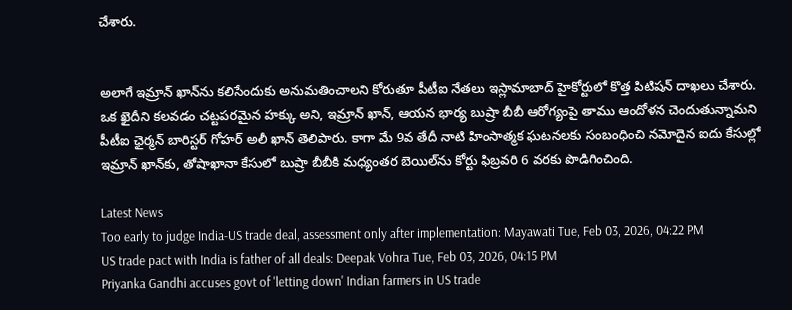చేశారు.


అలాగే ఇమ్రాన్ ఖాన్‌ను కలిసేందుకు అనుమతించాలని కోరుతూ పీటీఐ నేతలు ఇస్లామాబాద్ హైకోర్టులో కొత్త పిటిషన్ దాఖలు చేశారు. ఒక ఖైదీని కలవడం చట్టపరమైన హక్కు అని, ఇమ్రాన్ ఖాన్, ఆయన భార్య బుష్రా బీబీ ఆరోగ్యంపై తాము ఆందోళన చెందుతున్నామని పీటీఐ ఛైర్మన్ బారిస్టర్ గోహర్ అలీ ఖాన్ తెలిపారు. కాగా మే 9వ తేదీ నాటి హింసాత్మక ఘటనలకు సంబంధించి నమోదైన ఐదు కేసుల్లో ఇమ్రాన్ ఖాన్‌కు, తోషాఖానా కేసులో బుష్రా బీబీకి మధ్యంతర బెయిల్‌ను కోర్టు ఫిబ్రవరి 6 వరకు పొడిగించింది.

Latest News
Too early to judge India-US trade deal, assessment only after implementation: Mayawati Tue, Feb 03, 2026, 04:22 PM
US trade pact with India is father of all deals: Deepak Vohra Tue, Feb 03, 2026, 04:15 PM
Priyanka Gandhi accuses govt of 'letting down' Indian farmers in US trade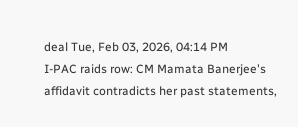deal Tue, Feb 03, 2026, 04:14 PM
I-PAC raids row: CM Mamata Banerjee's affidavit contradicts her past statements,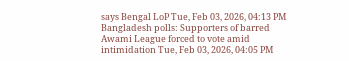says Bengal LoP Tue, Feb 03, 2026, 04:13 PM
Bangladesh polls: Supporters of barred Awami League forced to vote amid intimidation Tue, Feb 03, 2026, 04:05 PM